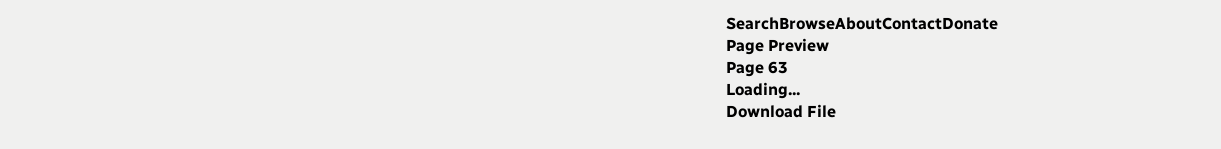SearchBrowseAboutContactDonate
Page Preview
Page 63
Loading...
Download File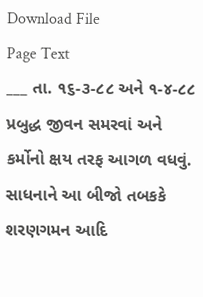Download File
Page Text
___ તા. ૧૬-૩-૮૮ અને ૧-૪-૮૮ પ્રબુદ્ધ જીવન સમરવાં અને કર્મોનો ક્ષય તરફ આગળ વધવું. સાધનાને આ બીજો તબકકે શરણગમન આદિ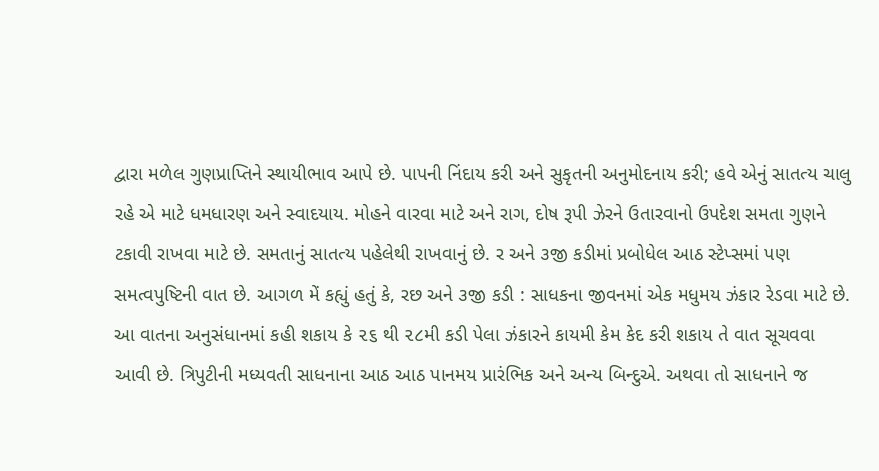દ્વારા મળેલ ગુણપ્રાપ્તિને સ્થાયીભાવ આપે છે. પાપની નિંદાય કરી અને સુકૃતની અનુમોદનાય કરી; હવે એનું સાતત્ય ચાલુ રહે એ માટે ધમધારણ અને સ્વાદયાય. મોહને વારવા માટે અને રાગ, દોષ રૂપી ઝેરને ઉતારવાનો ઉપદેશ સમતા ગુણને ટકાવી રાખવા માટે છે. સમતાનું સાતત્ય પહેલેથી રાખવાનું છે. ર અને ૩જી કડીમાં પ્રબોધેલ આઠ સ્ટેપ્સમાં પણ સમત્વપુષ્ટિની વાત છે. આગળ મેં કહ્યું હતું કે, રછ અને ૩જી કડી : સાધકના જીવનમાં એક મધુમય ઝંકાર રેડવા માટે છે. આ વાતના અનુસંધાનમાં કહી શકાય કે ૨૬ થી ૨૮મી કડી પેલા ઝંકારને કાયમી કેમ કેદ કરી શકાય તે વાત સૂચવવા આવી છે. ત્રિપુટીની મધ્યવતી સાધનાના આઠ આઠ પાનમય પ્રારંભિક અને અન્ય બિન્દુએ. અથવા તો સાધનાને જ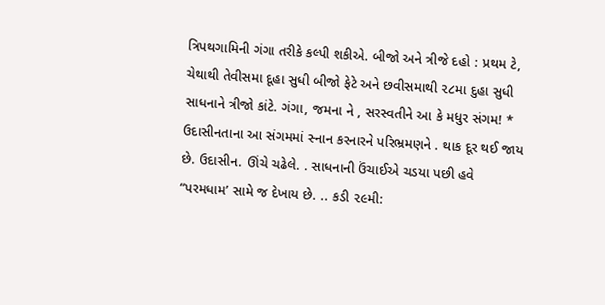ત્રિપથગામિની ગંગા તરીકે કલ્પી શકીએ. બીજો અને ત્રીજે દહો : પ્રથમ ટે, ચેથાથી તેવીસમા દૂહા સુધી બીજો ફેટે અને છવીસમાથી ૨૮મા દુહા સુધી સાધનાને ત્રીજો કાંટે. ગંગા, જમના ને , સરસ્વતીને આ કે મધુર સંગમ! * ઉદાસીનતાના આ સંગમમાં સ્નાન કરનારને પરિભ્રમણને . થાક દૂર થઈ જાય છે. ઉદાસીન. ઊંચે ચઢેલે. . સાધનાની ઉંચાઈએ ચડયા પછી હવે “પરમધામ’ સામે જ દેખાય છે. .. કડી ૨૯મી: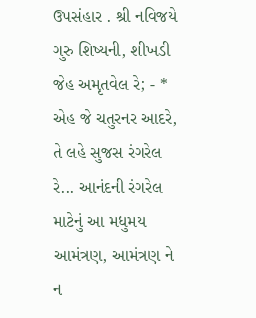ઉપસંહાર . શ્રી નવિજયે ગુરુ શિષ્યની, શીખડી જેહ અમૃતવેલ રે; - * એહ જે ચતુરનર આદરે, તે લહે સુજસ રંગરેલ રે... આનંદની રંગરેલ માટેનું આ મધુમય આમંત્રણ, આમંત્રણ ને ન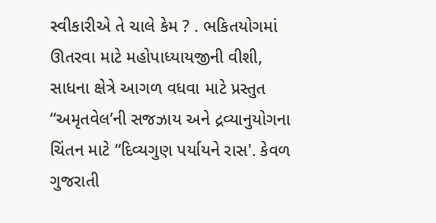સ્વીકારીએ તે ચાલે કેમ ? . ભકિતયોગમાં ઊતરવા માટે મહોપાધ્યાયજીની વીશી, સાધના ક્ષેત્રે આગળ વધવા માટે પ્રસ્તુત “અમૃતવેલ’ની સજઝાય અને દ્રવ્યાનુયોગના ચિંતન માટે “દિવ્યગુણ પર્યાયને રાસ'. કેવળ ગુજરાતી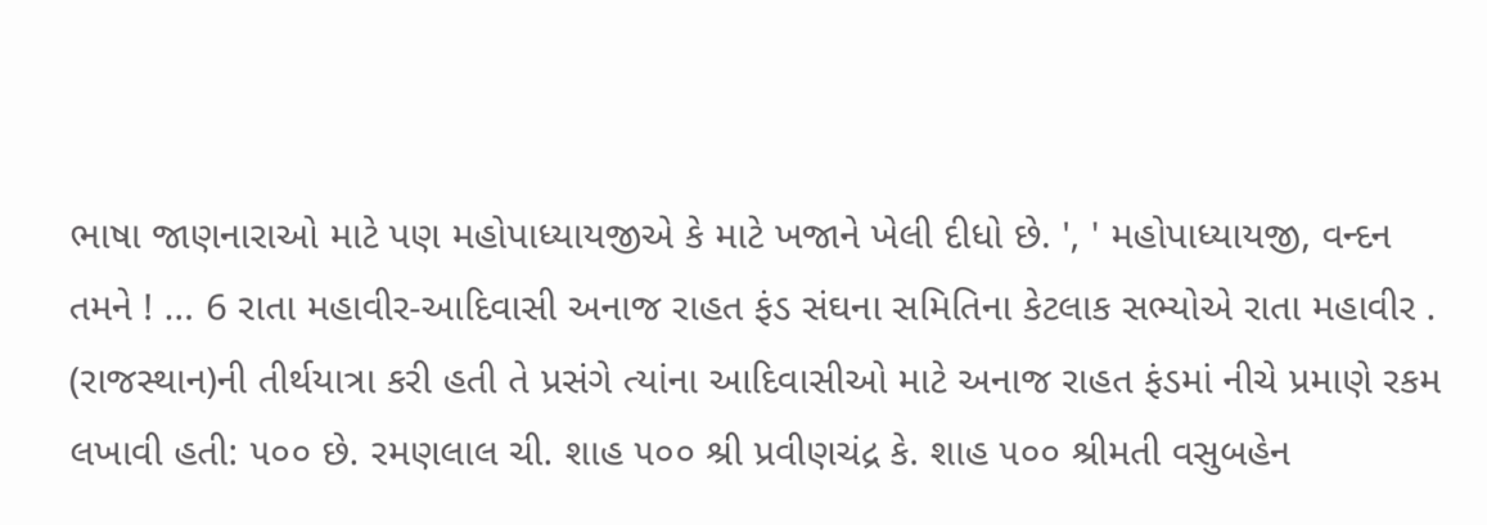ભાષા જાણનારાઓ માટે પણ મહોપાધ્યાયજીએ કે માટે ખજાને ખેલી દીધો છે. ', ' મહોપાધ્યાયજી, વન્દન તમને ! ... 6 રાતા મહાવીર-આદિવાસી અનાજ રાહત ફંડ સંઘના સમિતિના કેટલાક સભ્યોએ રાતા મહાવીર . (રાજસ્થાન)ની તીર્થયાત્રા કરી હતી તે પ્રસંગે ત્યાંના આદિવાસીઓ માટે અનાજ રાહત ફંડમાં નીચે પ્રમાણે રકમ લખાવી હતી: ૫૦૦ છે. રમણલાલ ચી. શાહ ૫૦૦ શ્રી પ્રવીણચંદ્ર કે. શાહ ૫૦૦ શ્રીમતી વસુબહેન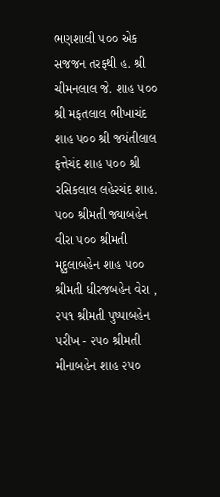ભણશાલી ૫૦૦ એક સજજન તરફથી હ. શ્રી ચીમનલાલ જે. શાહ ૫૦૦ શ્રી મફતલાલ ભીખાચંદ શાહ પ૦૦ શ્રી જયંતીલાલ ફત્તેચંદ શાહ ૫૦૦ શ્રી રસિકલાલ લહેરચંદ શાહ. ૫૦૦ શ્રીમતી જ્યાબહેન વીરા ૫૦૦ શ્રીમતી મૃદુલાબહેન શાહ ૫૦૦ શ્રીમતી ધીરજબહેન વેરા , ૨૫૧ શ્રીમતી પુષ્પાબહેન પરીખ - ૨૫૦ શ્રીમતી મીનાબહેન શાહ ૨૫૦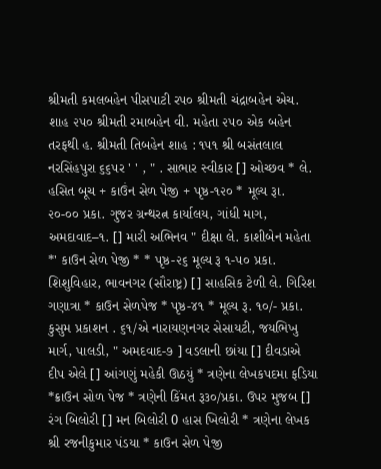શ્રીમતી કમલબહેન પીસપાટી રપ૦ શ્રીમતી ચંદ્રાબહેન એચ. શાહ ૨૫૦ શ્રીમતી રમાબહેન વી. મહેતા ૨૫૦ એક બહેન તરફથી હ. શ્રીમતી તિબહેન શાહ : ૧૫૧ શ્રી બસંતલાલ નરસિંહપુરા ૬૬૫ર ' ' , " . સાભાર સ્વીકાર [] ઓચ્છવ * લે. હસિત બૂચ + કાઉંન સેળ પેજી + પૃષ્ઠ-૧૨૦ * મૂલ્ય રૂા. ૨૦-૦૦ પ્રકા. ગુજર ગ્રન્થરત્ન કાર્યાલય, ગાંધી માગ, અમદાવાદ–૧. [] મારી અભિનવ " દીક્ષા લે. કાશીબેન મહેતા *' કાઉન સેળ પેજી * * પૃષ્ઠ-૨૬ મૂલ્ય રૂ ૧-૫૦ પ્રકા. શિશુવિહાર, ભાવનગર (સૌરાષ્ટ્ર) [] સાહસિક ટેળી લે. ગિરિશ ગણાત્રા * કાઉન સેળપેજ * પૃષ્ઠ-૪૧ * મૂલ્ય રૂ. ૧૦/- પ્રકા. કુસુમ પ્રકાશન . ૬૧/એ નારાયણનગર સેસાયટી, જયભિખુ માર્ગ, પાલડી, " અમદવાદ-૭ ] વડલાની છાંયા [] દીવડાએ દીપ એલે [] આંગણું મહેકી ઊઠયું * ત્રણેના લેખકપદમા ફડિયા *ક્રાઉન સોળ પેજ * ત્રણેની કિંમત રૂ૩૦/પ્રકા. ઉપર મુજબ [] રંગ બિલોરી [] મન બિલોરી 0 હાસ ખિલોરી * ત્રણેના લેખક શ્રી રજનીકુમાર પંડયા * કાઉન સેળ પેજી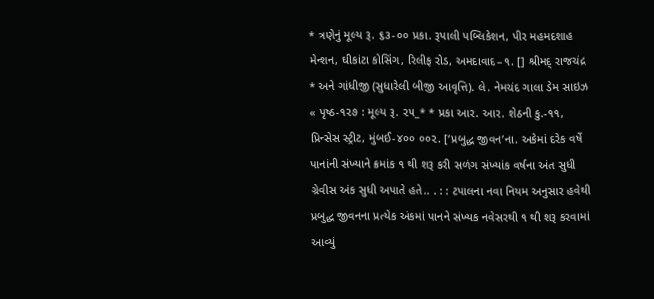* ત્રણેનું મૂલ્ય રૂ. ૬૩-૦૦ પ્રકા. રૂપાલી પબ્લિકેશન, પીર મહમદશાહ મેન્શન, ઘીકાંટા કોસિંગ, રિલીફ રોડ, અમદાવાદ–૧. [] શ્રીમદ્ રાજચંદ્ર * અને ગાંધીજી (સુધારેલી બીજી આવૃત્તિ). લે. નેમચંદ ગાલા ડેમ સાઇઝ « પૃષ્ઠ-૧૨૭ : મૂલ્ય રૂ. ૨૫_* * પ્રકા આર. આર. શેઠની કુ.-૧૧, પ્રિન્સેસ સ્ટ્રીટ, મુંબઈ-૪૦૦ ૦૦૨. [‘પ્રબુદ્ધ જીવન’ના. અકેમાં દરેક વર્ષે પાનાંની સંખ્યાને ક્રમાંક ૧ થી શરૂ કરી સળંગ સંખ્યાંક વર્ષના અંત સુધી ગ્રેવીસ અંક સુધી અપાતે હતે.. . : : ટપાલના નવા નિયમ અનુસાર હવેથી પ્રબુદ્ધ જીવનના પ્રત્યેક અંકમાં પાનને સંખ્યક નવેસરથી ૧ થી શરૂ કરવામાં આવ્યું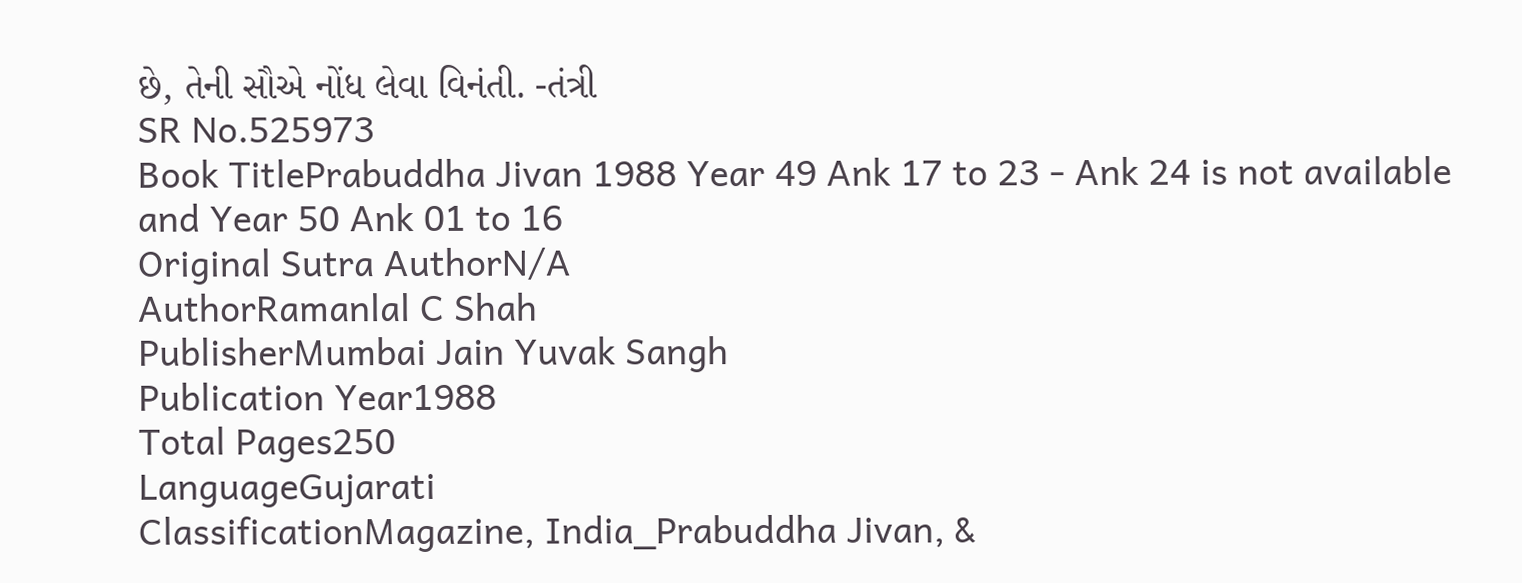છે, તેની સૌએ નોંધ લેવા વિનંતી. -તંત્રી
SR No.525973
Book TitlePrabuddha Jivan 1988 Year 49 Ank 17 to 23 - Ank 24 is not available and Year 50 Ank 01 to 16
Original Sutra AuthorN/A
AuthorRamanlal C Shah
PublisherMumbai Jain Yuvak Sangh
Publication Year1988
Total Pages250
LanguageGujarati
ClassificationMagazine, India_Prabuddha Jivan, &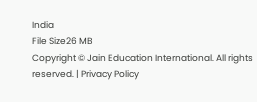India
File Size26 MB
Copyright © Jain Education International. All rights reserved. | Privacy Policy